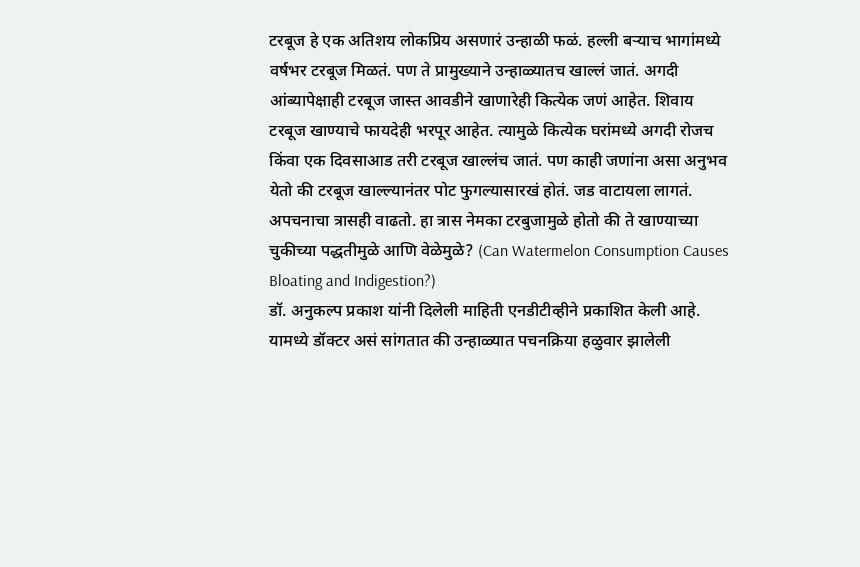टरबूज हे एक अतिशय लोकप्रिय असणारं उन्हाळी फळं. हल्ली बऱ्याच भागांमध्ये वर्षभर टरबूज मिळतं. पण ते प्रामुख्याने उन्हाळ्यातच खाल्लं जातं. अगदी आंब्यापेक्षाही टरबूज जास्त आवडीने खाणारेही कित्येक जणं आहेत. शिवाय टरबूज खाण्याचे फायदेही भरपूर आहेत. त्यामुळे कित्येक घरांमध्ये अगदी रोजच किंवा एक दिवसाआड तरी टरबूज खाल्लंच जातं. पण काही जणांना असा अनुभव येतो की टरबूज खाल्ल्यानंतर पोट फुगल्यासारखं होतं. जड वाटायला लागतं. अपचनाचा त्रासही वाढतो. हा त्रास नेमका टरबुजामुळे होतो की ते खाण्याच्या चुकीच्या पद्धतीमुळे आणि वेळेमुळे? (Can Watermelon Consumption Causes Bloating and Indigestion?)
डॉ. अनुकल्प प्रकाश यांनी दिलेली माहिती एनडीटीव्हीने प्रकाशित केली आहे. यामध्ये डॉक्टर असं सांगतात की उन्हाळ्यात पचनक्रिया हळुवार झालेली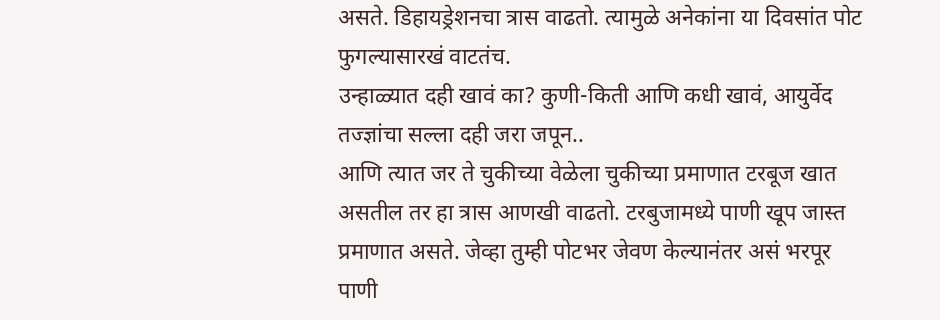असते. डिहायड्रेशनचा त्रास वाढतो. त्यामुळे अनेकांना या दिवसांत पोट फुगल्यासारखं वाटतंच.
उन्हाळ्यात दही खावं का? कुणी-किती आणि कधी खावं, आयुर्वेद तज्ज्ञांचा सल्ला दही जरा जपून..
आणि त्यात जर ते चुकीच्या वेळेला चुकीच्या प्रमाणात टरबूज खात असतील तर हा त्रास आणखी वाढतो. टरबुजामध्ये पाणी खूप जास्त प्रमाणात असते. जेव्हा तुम्ही पोटभर जेवण केल्यानंतर असं भरपूर पाणी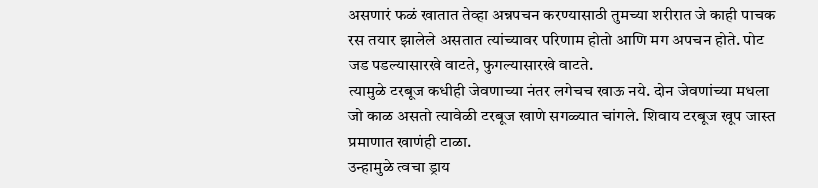असणारं फळं खातात तेव्हा अन्नपचन करण्यासाठी तुमच्या शरीरात जे काही पाचक रस तयार झालेले असतात त्यांच्यावर परिणाम होतो आणि मग अपचन होते. पोट जड पडल्यासारखे वाटते, फुगल्यासारखे वाटते.
त्यामुळे टरबूज कधीही जेवणाच्या नंतर लगेचच खाऊ नये. दोन जेवणांच्या मधला जो काळ असतो त्यावेळी टरबूज खाणे सगळ्यात चांगले. शिवाय टरबूज खूप जास्त प्रमाणात खाणंही टाळा.
उन्हामुळे त्वचा ड्राय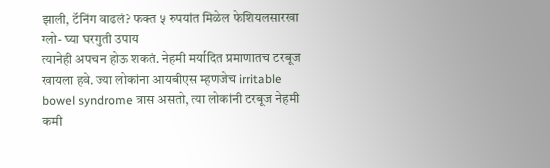झाली, टॅनिंग वाढलं? फक्त ५ रुपयांत मिळेल फेशियलसारखा ग्लो- घ्या घरगुती उपाय
त्यानेही अपचन होऊ शकतं. नेहमी मर्यादित प्रमाणातच टरबूज खायला हवे. ज्या लोकांना आयबीएस म्हणजेच irritable bowel syndrome त्रास असतो, त्या लोकांनी टरबूज नेहमी कमी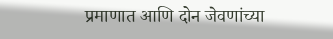प्रमाणात आणि दोन जेवणांच्या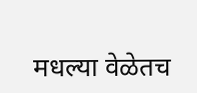मधल्या वेळेतच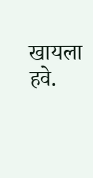खायला हवे.